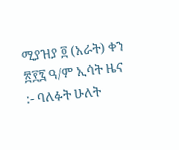ሚያዝያ ፬ (አራት) ቀን ፳፻፯ ዓ/ም ኢሳት ዜና :- ባለፉት ሁለት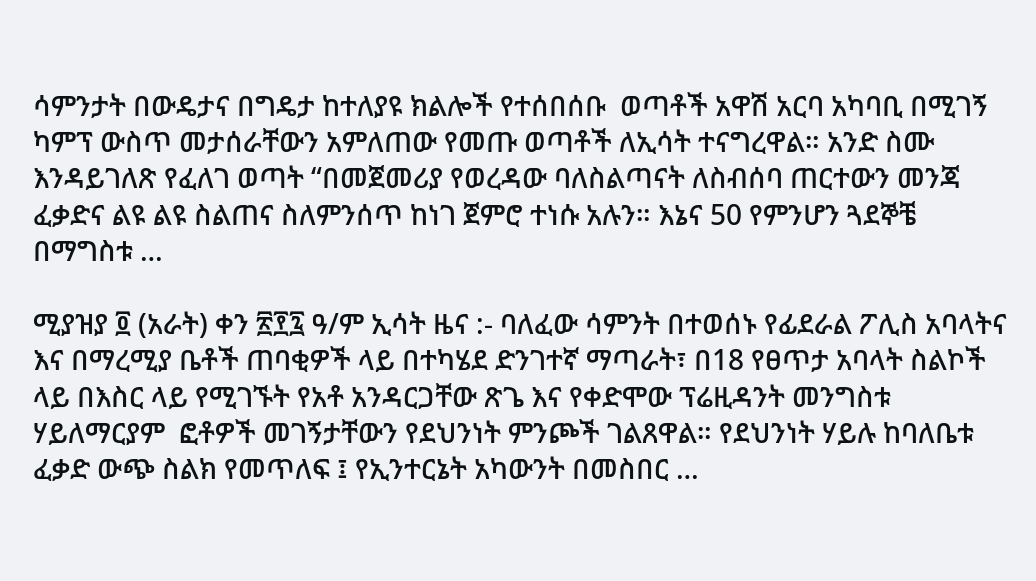ሳምንታት በውዴታና በግዴታ ከተለያዩ ክልሎች የተሰበሰቡ  ወጣቶች አዋሽ አርባ አካባቢ በሚገኝ ካምፕ ውስጥ መታሰራቸውን አምለጠው የመጡ ወጣቶች ለኢሳት ተናግረዋል። አንድ ስሙ እንዳይገለጽ የፈለገ ወጣት “በመጀመሪያ የወረዳው ባለስልጣናት ለስብሰባ ጠርተውን መንጃ ፈቃድና ልዩ ልዩ ስልጠና ስለምንሰጥ ከነገ ጀምሮ ተነሱ አሉን። እኔና 50 የምንሆን ጓደኞቼ በማግስቱ …

ሚያዝያ ፬ (አራት) ቀን ፳፻፯ ዓ/ም ኢሳት ዜና :- ባለፈው ሳምንት በተወሰኑ የፊደራል ፖሊስ አባላትና እና በማረሚያ ቤቶች ጠባቂዎች ላይ በተካሄደ ድንገተኛ ማጣራት፣ በ18 የፀጥታ አባላት ስልኮች ላይ በእስር ላይ የሚገኙት የአቶ አንዳርጋቸው ጽጌ እና የቀድሞው ፕሬዚዳንት መንግስቱ ሃይለማርያም  ፎቶዎች መገኝታቸውን የደህንነት ምንጮች ገልጸዋል። የደህንነት ሃይሉ ከባለቤቱ ፈቃድ ውጭ ስልክ የመጥለፍ ፤ የኢንተርኔት አካውንት በመስበር …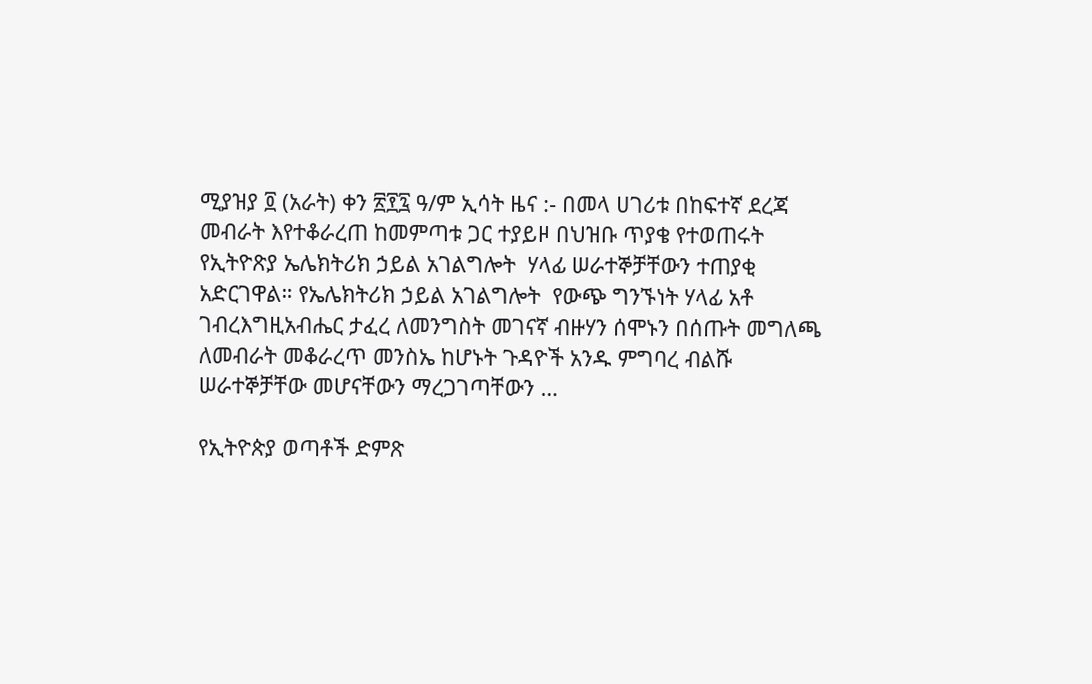ሚያዝያ ፬ (አራት) ቀን ፳፻፯ ዓ/ም ኢሳት ዜና :- በመላ ሀገሪቱ በከፍተኛ ደረጃ መብራት እየተቆራረጠ ከመምጣቱ ጋር ተያይዞ በህዝቡ ጥያቄ የተወጠሩት የኢትዮጽያ ኤሌክትሪክ ኃይል አገልግሎት  ሃላፊ ሠራተኞቻቸውን ተጠያቂ አድርገዋል። የኤሌክትሪክ ኃይል አገልግሎት  የውጭ ግንኙነት ሃላፊ አቶ ገብረእግዚአብሔር ታፈረ ለመንግስት መገናኛ ብዙሃን ሰሞኑን በሰጡት መግለጫ ለመብራት መቆራረጥ መንስኤ ከሆኑት ጉዳዮች አንዱ ምግባረ ብልሹ ሠራተኞቻቸው መሆናቸውን ማረጋገጣቸውን …

የኢትዮጵያ ወጣቶች ድምጽ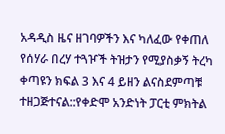አዳዲስ ዜና ዘገባዎችን እና ካለፈው የቀጠለ የሰሃራ በረሃ ተጓዦች ትዝታን የሚያስቃኝ ትረካ ቀጣዩን ክፍል 3 እና 4 ይዘን ልናስደምጣቹ ተዘጋጅተናል::የቀድሞ አንድነት ፓርቲ ምክትል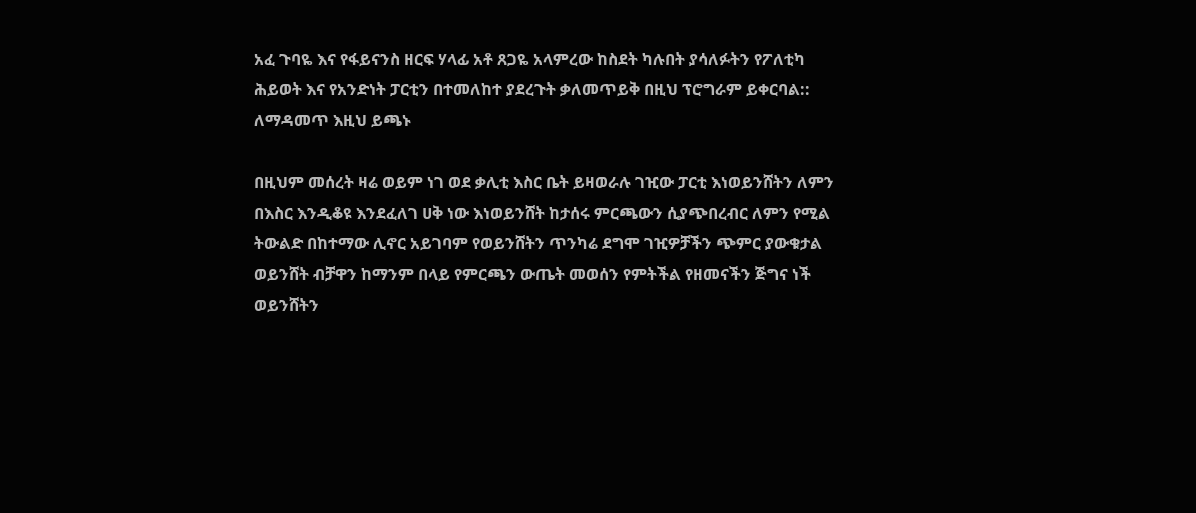አፈ ጉባዬ እና የፋይናንስ ዘርፍ ሃላፊ አቶ ጸጋዬ አላምረው ከስደት ካሉበት ያሳለፉትን የፖለቲካ ሕይወት እና የአንድነት ፓርቲን በተመለከተ ያደረጉት ቃለመጥይቅ በዚህ ፕሮግራም ይቀርባል:: ለማዳመጥ እዚህ ይጫኑ

በዚህም መሰረት ዛሬ ወይም ነገ ወደ ቃሊቲ እስር ቤት ይዛወራሉ ገዢው ፓርቲ እነወይንሸትን ለምን በእስር እንዲቆዩ እንደፈለገ ሀቅ ነው እነወይንሸት ከታሰሩ ምርጫውን ሲያጭበረብር ለምን የሚል ትውልድ በከተማው ሊኖር አይገባም የወይንሸትን ጥንካሬ ደግሞ ገዢዎቻችን ጭምር ያውቁታል ወይንሸት ብቻዋን ከማንም በላይ የምርጫን ውጤት መወሰን የምትችል የዘመናችን ጅግና ነች ወይንሸትን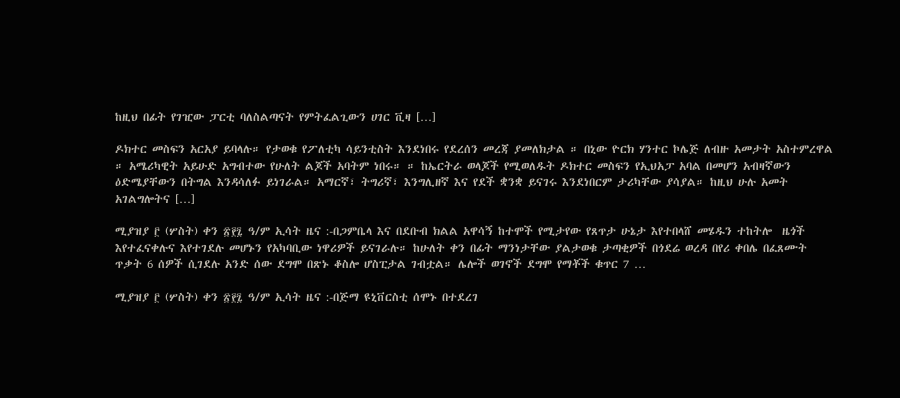ከዚህ በፊት የገዢው ፓርቲ ባለስልጣናት የምትፈልጊውን ሀገር ቪዛ […]

ዶክተር መስፍን አርአያ ይባላሉ። የታወቁ የፖለቲካ ሳይንቲስት እንደነበሩ የደረሰን መረጃ ያመለክታል ። በኒው ዮርክ ሃንተር ኮሌጅ ለብዙ አመታት አስተምረዋል ። አሜሪካዊት አይሁድ አግብተው የሁለት ልጆች አባትም ነበሩ። ። ከኤርትራ ወላጆች የሚወለዱት ዶክተር መስፍን የኢህአፓ አባል በመሆን አብዛኛውን ዕድሜያቸውን በትግል እንዳሳለፉ ይነገራል። አማርኛ፣ ትግሪኛ፣ እንግሊዘኛ እና የደች ቋንቋ ይናገሩ እንደነበርም ታሪካቸው ያሳያል። ከዚህ ሁሉ አመት አገልግሎትና […]

ሚያዝያ ፫ (ሦስት) ቀን ፳፻፯ ዓ/ም ኢሳት ዜና :-በጋምቤላ እና በደቡብ ክልል አዋሳኝ ከተሞች የሚታየው የጸጥታ ሁኔታ እየተበላሸ መሄዱን ተከትሎ  ዜጎች እየተፈናቀሉና እየተገደሉ መሆኑን የአካባቢው ነዋሪዎች ይናገራሉ። ከሁለት ቀን በፊት ማንነታቸው ያልታወቁ ታጣቂዎች በጎደሬ ወረዳ በየሪ ቀበሌ በፈጸሙት ጥቃት 6 ሰዎች ሲገደሉ አንድ ሰው ደግሞ በጽኑ ቆስሎ ሆስፒታል ገብቷል። ሌሎች ወገኖች ደግሞ የማቾች ቁጥር 7 …

ሚያዝያ ፫ (ሦስት) ቀን ፳፻፯ ዓ/ም ኢሳት ዜና :-በጅማ ዩኒቨርስቲ ሰሞኑ በተደረገ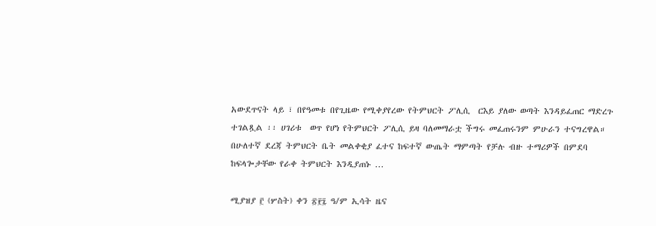አውደጥናት ላይ ፣ በየዓመቱ በየጊዜው የሚቀያየረው የትምህርት ፖሊሲ  ርእይ ያለው ወጣት እንዳይፈጠር ማድረጉ ተገልጿል ፡፡ ሀገሪቱ  ወጥ የሆነ የትምህርት ፖሊሲ ይዛ ባለመማራቷ ችግሩ መፈጠሩንም ምሁራን ተናግረዋል። በሁለተኛ ደረጃ ትምህርት ቤት መልቀቂያ ፈተና ከፍተኛ ውጤት ማምጣት የቻሉ ብዙ ተማሪዎች በምደባ  ከፍላጐታቸው የራቀ ትምህርት እንዲያጠኑ …

ሚያዝያ ፫ (ሦስት) ቀን ፳፻፯ ዓ/ም ኢሳት ዜና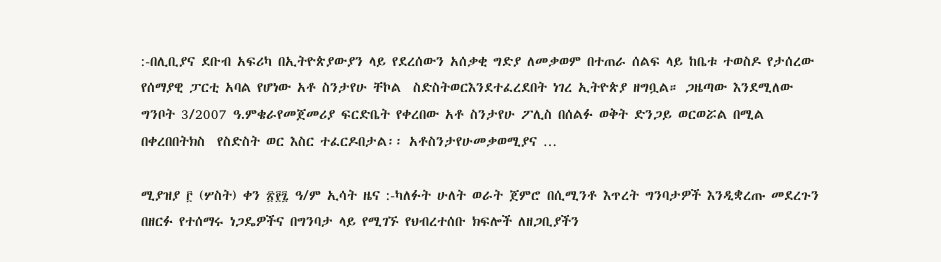:-በሊቢያና ደቡብ አፍሪካ በኢትዮጵያውያን ላይ የደረሰውን አሰቃቂ ግድያ ለመቃወም በተጠራ ሰልፍ ላይ ከቤቱ ተወስዶ የታሰረው የሰማያዊ ፓርቲ አባል የሆነው አቶ ስንታየሁ ቸኮል  ስድስትወርእንደተፈረደበት ነገረ ኢትዮጵያ ዘግቧል። ጋዜጣው እንደሚለው ግንቦት 3/2007 ዓ.ምቄራየመጀመሪያ ፍርድቤት የቀረበው አቶ ስንታየሁ ፖሊስ በሰልፉ ወቅት ድንጋይ ወርወሯል በሚል በቀረበበትክስ  የስድስት ወር እስር ተፈርዶበታል፡፡ አቶስንታየሁመቃወሚያና …

ሚያዝያ ፫ (ሦስት) ቀን ፳፻፯ ዓ/ም ኢሳት ዜና :-ካለፉት ሁለት ወራት ጀምሮ በሲሚንቶ እጥረት ግንባታዎች እንዲቋረጡ መደረጉን በዘርፉ የተሰማሩ ነጋዴዎችና በግንባታ ላይ የሚገኙ የህብረተሰቡ ክፍሎች ለዘጋቢያችን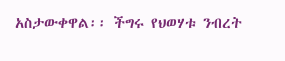አስታውቀዋል፡፡ ችግሩ የህወሃቱ ንብረት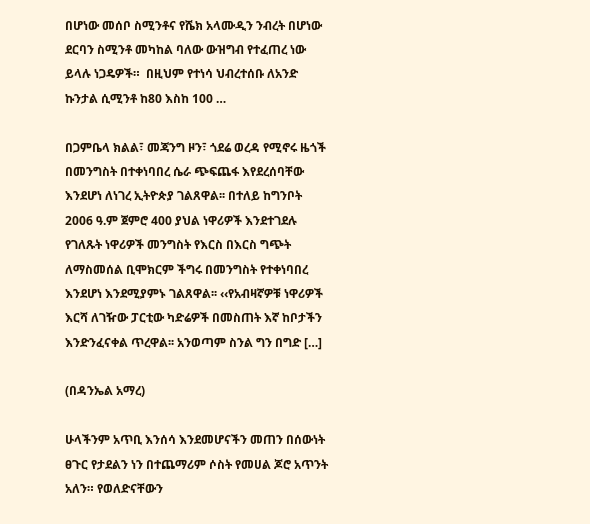በሆነው መሰቦ ስሚንቶና የሼክ አላሙዲን ንብረት በሆነው ደርባን ስሚንቶ መካከል ባለው ውዝግብ የተፈጠረ ነው ይላሉ ነጋዴዎች።  በዚህም የተነሳ ህብረተሰቡ ለአንድ ኩንታል ሲሚንቶ ከ80 እስከ 100 …

በጋምቤላ ክልል፣ መጃንግ ዞን፣ ጎደሬ ወረዳ የሚኖሩ ዜጎች በመንግስት በተቀነባበረ ሴራ ጭፍጨፋ እየደረሰባቸው እንደሆነ ለነገረ ኢትዮጵያ ገልጸዋል፡፡ በተለይ ከግንቦት 2006 ዓ.ም ጀምሮ 400 ያህል ነዋሪዎች እንደተገደሉ የገለጹት ነዋሪዎች መንግስት የእርስ በእርስ ግጭት ለማስመሰል ቢሞክርም ችግሩ በመንግስት የተቀነባበረ እንደሆነ እንደሚያምኑ ገልጸዋል፡፡ ‹‹የአብዛኛዎቹ ነዋሪዎች እርሻ ለገዥው ፓርቲው ካድሬዎች በመስጠት እኛ ከቦታችን እንድንፈናቀል ጥረዋል፡፡ አንወጣም ስንል ግን በግድ […]

(በዳንኤል አማረ)

ሁላችንም አጥቢ እንሰሳ እንደመሆናችን መጠን በሰውነት ፀጉር የታደልን ነን በተጨማሪም ሶስት የመሀል ጆሮ አጥንት አለን። የወለድናቸውን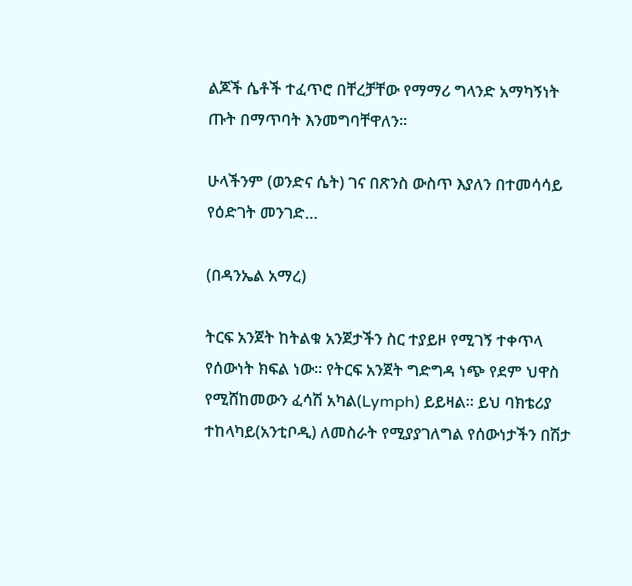ልጆች ሴቶች ተፈጥሮ በቸረቻቸው የማማሪ ግላንድ አማካኝነት ጡት በማጥባት እንመግባቸዋለን።

ሁላችንም (ወንድና ሴት) ገና በጽንስ ውስጥ እያለን በተመሳሳይ የዕድገት መንገድ…

(በዳንኤል አማረ)

ትርፍ አንጀት ከትልቁ አንጀታችን ስር ተያይዞ የሚገኝ ተቀጥላ የሰውነት ክፍል ነው። የትርፍ አንጀት ግድግዳ ነጭ የደም ህዋስ የሚሸከመውን ፈሳሽ አካል(Lymph) ይይዛል። ይህ ባክቴሪያ ተከላካይ(አንቲቦዲ) ለመስራት የሚያያገለግል የሰውነታችን በሽታ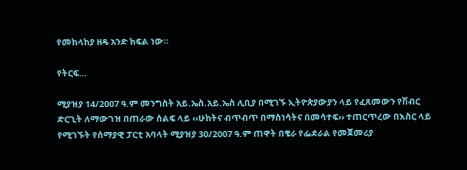የመከላከያ ዘዴ አንድ ክፍል ነው።

የትርፍ…

ሚያዝያ 14/2007 ዓ.ም መንግስት አይ.ኤስ.አይ.ኤስ ሊቢያ በሚገኙ ኢትዮጵያውያን ላይ የፈጸመውን የሽብር ድርጊት ለማውገዝ በጠራው ሰልፍ ላይ ‹‹ሁከትና ብጥብጥ በማስነሳትና በመሳተፍ›› ተጠርጥረው በእስር ላይ የሚገኙት የሰማያዊ ፓርቲ አባላት ሚያዝያ 30/2007 ዓ.ም ጠዋት በቄራ የፌደራል የመጀመሪያ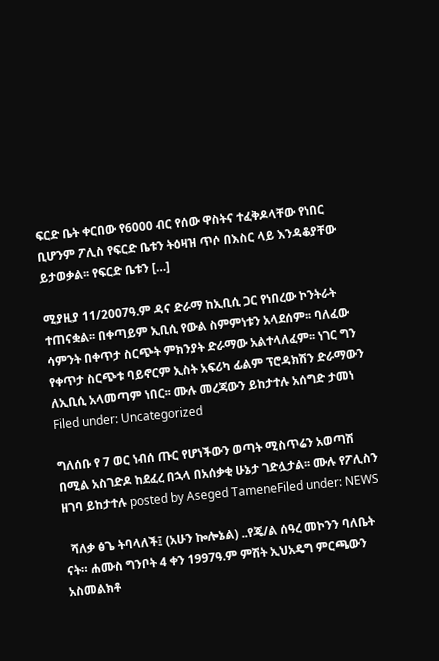ፍርድ ቤት ቀርበው የ6000 ብር የሰው ዋስትና ተፈቅዶላቸው የነበር ቢሆንም ፖሊስ የፍርድ ቤቱን ትዕዛዝ ጥሶ በእስር ላይ እንዳቆያቸው ይታወቃል፡፡ የፍርድ ቤቱን […]

ሚያዚያ 11/2007ዓ.ም ዳና ድራማ ከኢቢሲ ጋር የነበረው ኮንትራት ተጠናቋል፡፡ በቀጣይም ኢቢሲ የውል ስምምነቱን አላደሰም፡፡ ባለፈው ሳምንት በቀጥታ ስርጭት ምክንያት ድራማው አልተላለፈም፡፡ ነገር ግን የቀጥታ ስርጭቱ ባይኖርም ኢስት አፍሪካ ፊልም ፕሮዳክሽን ድራማውን ለኢቢሲ አላመጣም ነበር፡፡ ሙሉ መረጃውን ይከታተሉ አሰግድ ታመነ Filed under: Uncategorized

ግለሰቡ የ 7 ወር ነብሰ ጡር የሆነችውን ወጣት ሚስጥሬን አወጣሽ በሚል አስገድዶ ከደፈረ በኋላ በአሰቃቂ ሁኔታ ገድሏታል፡፡ ሙሉ የፖሊስን ዘገባ ይከታተሉ posted by Aseged TameneFiled under: NEWS

  ሻለቃ ፅጌ ትባላለች፤ (አሁን ኰሎኔል) ..የጄ/ል ሰዓረ መኮንን ባለቤት ናት። ሐሙስ ግንቦት 4 ቀን 1997ዓ.ም ምሽት ኢህአዴግ ምርጫውን አስመልክቶ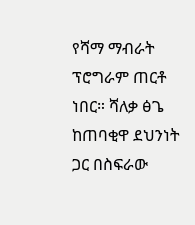የሻማ ማብራት ፕሮግራም ጠርቶ ነበር። ሻለቃ ፅጌ ከጠባቂዋ ደህንነት ጋር በስፍራው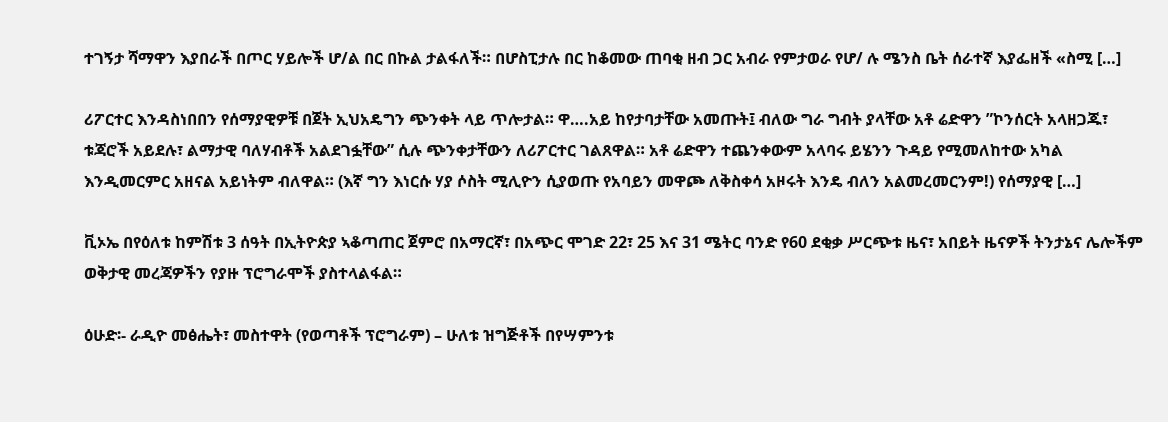ተገኝታ ሻማዋን እያበራች በጦር ሃይሎች ሆ/ል በር በኩል ታልፋለች። በሆስፒታሉ በር ከቆመው ጠባቂ ዘብ ጋር አብራ የምታወራ የሆ/ ሉ ሜንስ ቤት ሰራተኛ እያፌዘች «ስሚ […]

ሪፖርተር እንዳስነበበን የሰማያዊዎቹ በጀት ኢህአዴግን ጭንቀት ላይ ጥሎታል። ዋ….አይ ከየታባታቸው አመጡት፤ ብለው ግራ ግብት ያላቸው አቶ ሬድዋን ”ኮንሰርት አላዘጋጁ፣ ቱጃሮች አይደሉ፣ ልማታዊ ባለሃብቶች አልደገፏቸው” ሲሉ ጭንቀታቸውን ለሪፖርተር ገልጸዋል። አቶ ሬድዋን ተጨንቀውም አላባሩ ይሄንን ጉዳይ የሚመለከተው አካል እንዲመርምር አዘናል አይነትም ብለዋል። (እኛ ግን እነርሱ ሃያ ሶስት ሚሊዮን ሲያወጡ የአባይን መዋጮ ለቅስቀሳ አዞሩት እንዴ ብለን አልመረመርንም!) የሰማያዊ […]

ቪኦኤ በየዕለቱ ከምሽቱ 3 ሰዓት በኢትዮጵያ ኣቆጣጠር ጀምሮ በአማርኛ፣ በአጭር ሞገድ 22፣ 25 እና 31 ሜትር ባንድ የ60 ደቂቃ ሥርጭቱ ዜና፣ አበይት ዜናዎች ትንታኔና ሌሎችም ወቅታዊ መረጃዎችን የያዙ ፕሮግራሞች ያስተላልፋል።

ዕሁድ፡- ራዲዮ መፅሔት፣ መስተዋት (የወጣቶች ፕሮግራም) – ሁለቱ ዝግጅቶች በየሣምንቱ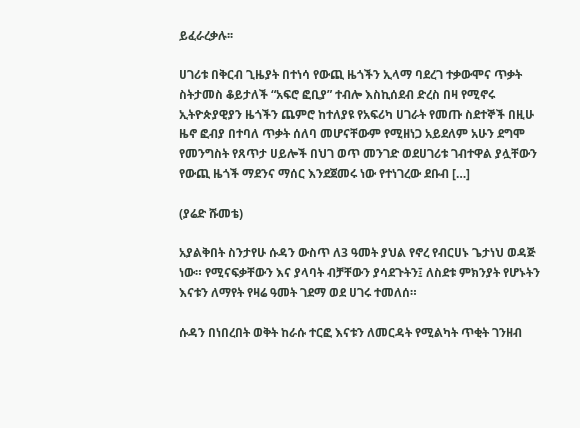ይፈራረቃሉ፡፡

ሀገሪቱ በቅርብ ጊዜያት በተነሳ የውጪ ዜጎችን ኢላማ ባደረገ ተቃውሞና ጥቃት ስትታመስ ቆይታለች “አፍሮ ፎቢያ” ተብሎ እስኪሰደብ ድረስ በዛ የሚኖሩ ኢትዮጵያዊያን ዜጎችን ጨምሮ ከተለያዩ የአፍሪካ ሀገራት የመጡ ስደተኞች በዚሁ ዜኖ ፎብያ በተባለ ጥቃት ሰለባ መሆናቸውም የሚዘነጋ አይደለም አሁን ደግሞ የመንግስት የጸጥታ ሀይሎች በህገ ወጥ መንገድ ወደሀገሪቱ ገብተዋል ያሏቸውን የውጪ ዜጎች ማደንና ማሰር እንደጀመሩ ነው የተነገረው ደቡብ […]

(ያሬድ ሹመቴ)

አያልቅበት ስንታየሁ ሱዳን ውስጥ ለ3 ዓመት ያህል የኖረ የብርሀኑ ጌታነህ ወዳጅ ነው። የሚናፍቃቸውን እና ያላባት ብቻቸውን ያሳደጉትን፤ ለስደቱ ምክንያት የሆኑትን እናቱን ለማየት የዛሬ ዓመት ገደማ ወደ ሀገሩ ተመለሰ።

ሱዳን በነበረበት ወቅት ከራሱ ተርፎ እናቱን ለመርዳት የሚልካት ጥቂት ገንዘብ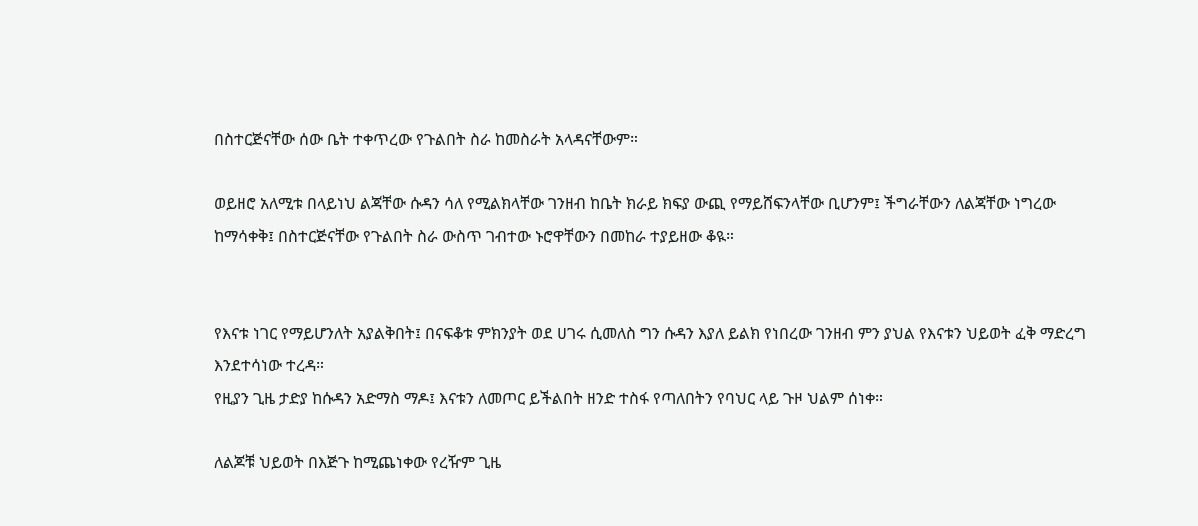በስተርጅናቸው ሰው ቤት ተቀጥረው የጉልበት ስራ ከመስራት አላዳናቸውም።

ወይዘሮ አለሚቱ በላይነህ ልጃቸው ሱዳን ሳለ የሚልክላቸው ገንዘብ ከቤት ክራይ ክፍያ ውጪ የማይሸፍንላቸው ቢሆንም፤ ችግራቸውን ለልጃቸው ነግረው ከማሳቀቅ፤ በስተርጅናቸው የጉልበት ስራ ውስጥ ገብተው ኑሮዋቸውን በመከራ ተያይዘው ቆዪ።


የእናቱ ነገር የማይሆንለት አያልቅበት፤ በናፍቆቱ ምክንያት ወደ ሀገሩ ሲመለስ ግን ሱዳን እያለ ይልክ የነበረው ገንዘብ ምን ያህል የእናቱን ህይወት ፈቅ ማድረግ እንደተሳነው ተረዳ።
የዚያን ጊዜ ታድያ ከሱዳን አድማስ ማዶ፤ እናቱን ለመጦር ይችልበት ዘንድ ተስፋ የጣለበትን የባህር ላይ ጉዞ ህልም ሰነቀ።

ለልጆቹ ህይወት በእጅጉ ከሚጨነቀው የረዥም ጊዜ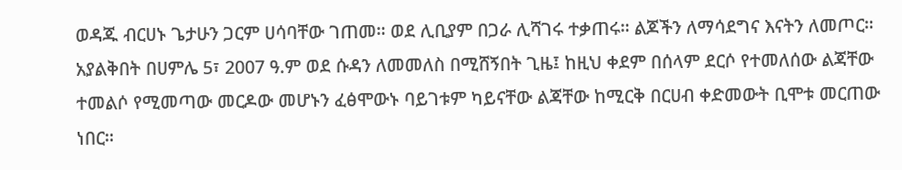ወዳጁ ብርሀኑ ጌታሁን ጋርም ሀሳባቸው ገጠመ። ወደ ሊቢያም በጋራ ሊሻገሩ ተቃጠሩ። ልጆችን ለማሳደግና እናትን ለመጦር።
አያልቅበት በሀምሌ 5፣ 2007 ዓ.ም ወደ ሱዳን ለመመለስ በሚሸኝበት ጊዜ፤ ከዚህ ቀደም በሰላም ደርሶ የተመለሰው ልጃቸው ተመልሶ የሚመጣው መርዶው መሆኑን ፈፅሞውኑ ባይገቱም ካይናቸው ልጃቸው ከሚርቅ በርሀብ ቀድመውት ቢሞቱ መርጠው ነበር።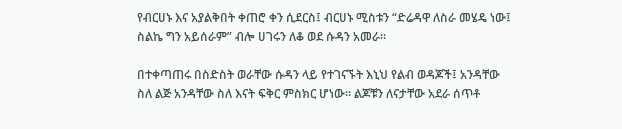የብርሀኑ እና አያልቅበት ቀጠሮ ቀን ሲደርስ፤ ብርሀኑ ሚስቱን “ድሬዳዋ ለስራ መሄዴ ነው፤ ስልኬ ግን አይሰራም” ብሎ ሀገሩን ለቆ ወደ ሱዳን አመራ።

በተቀጣጠሩ በስድስት ወራቸው ሱዳን ላይ የተገናኙት እኒህ የልብ ወዳጆች፤ አንዳቸው ስለ ልጅ አንዳቸው ስለ እናት ፍቅር ምስክር ሆነው። ልጆቹን ለናታቸው አደራ ሰጥቶ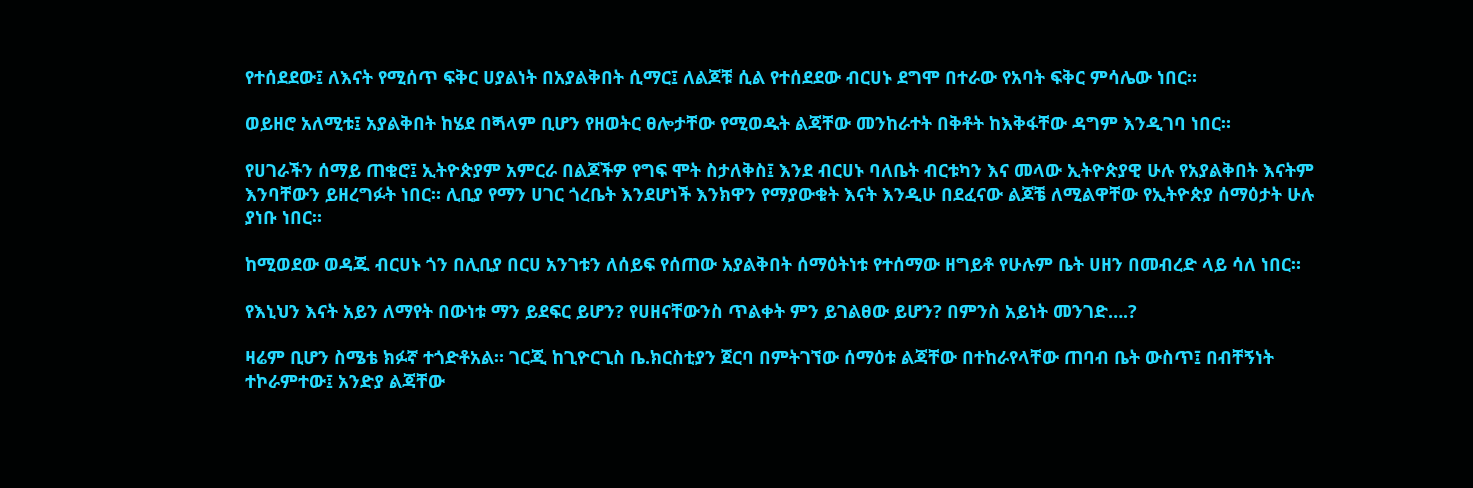የተሰደደው፤ ለእናት የሚሰጥ ፍቅር ሀያልነት በአያልቅበት ሲማር፤ ለልጆቹ ሲል የተሰደደው ብርሀኑ ደግሞ በተራው የአባት ፍቅር ምሳሌው ነበር።

ወይዘሮ አለሚቱ፤ አያልቅበት ከሄደ በጝላም ቢሆን የዘወትር ፀሎታቸው የሚወዱት ልጃቸው መንከራተት በቅቶት ከእቅፋቸው ዳግም እንዲገባ ነበር።

የሀገራችን ሰማይ ጠቁሮ፤ ኢትዮጵያም አምርራ በልጆችዎ የግፍ ሞት ስታለቅስ፤ እንደ ብርሀኑ ባለቤት ብርቱካን እና መላው ኢትዮጵያዊ ሁሉ የአያልቅበት እናትም እንባቸውን ይዘረግፉት ነበር። ሊቢያ የማን ሀገር ጎረቤት እንደሆነች እንክዋን የማያውቁት እናት እንዲሁ በደፈናው ልጆቼ ለሚልዋቸው የኢትዮጵያ ሰማዕታት ሁሉ ያነቡ ነበር።

ከሚወደው ወዳጁ ብርሀኑ ጎን በሊቢያ በርሀ አንገቱን ለሰይፍ የሰጠው አያልቅበት ሰማዕትነቱ የተሰማው ዘግይቶ የሁሉም ቤት ሀዘን በመብረድ ላይ ሳለ ነበር።

የእኒህን እናት አይን ለማየት በውነቱ ማን ይደፍር ይሆን? የሀዘናቸውንስ ጥልቀት ምን ይገልፀው ይሆን? በምንስ አይነት መንገድ….?

ዛሬም ቢሆን ስሜቴ ክፉኛ ተጎድቶአል። ገርጂ ከጊዮርጊስ ቤ.ክርስቲያን ጀርባ በምትገኘው ሰማዕቱ ልጃቸው በተከራየላቸው ጠባብ ቤት ውስጥ፤ በብቸኝነት ተኮራምተው፤ አንድያ ልጃቸው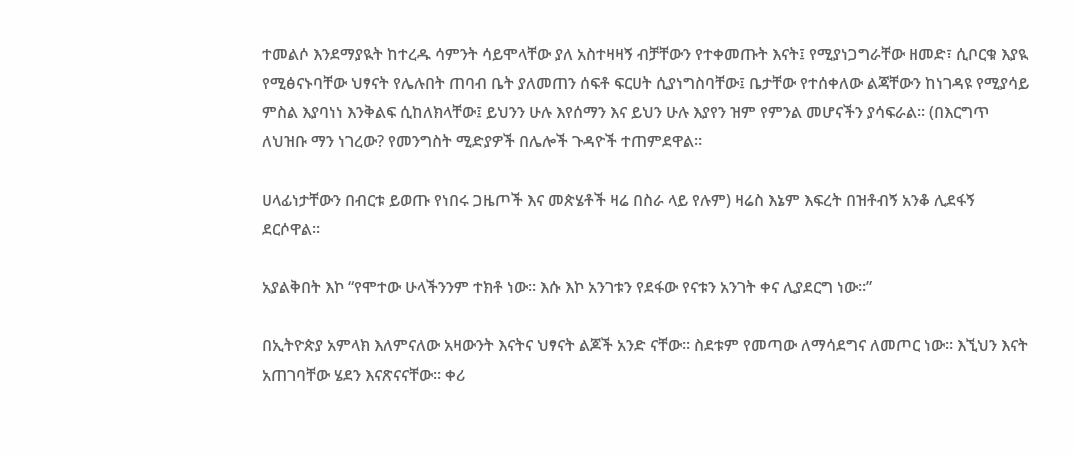ተመልሶ እንደማያዪት ከተረዱ ሳምንት ሳይሞላቸው ያለ አስተዛዛኝ ብቻቸውን የተቀመጡት እናት፤ የሚያነጋግራቸው ዘመድ፣ ሲቦርቁ እያዪ የሚፅናኑባቸው ህፃናት የሌሉበት ጠባብ ቤት ያለመጠን ሰፍቶ ፍርሀት ሲያነግስባቸው፤ ቤታቸው የተሰቀለው ልጃቸውን ከነገዳዩ የሚያሳይ ምስል እያባነነ እንቅልፍ ሲከለክላቸው፤ ይህንን ሁሉ እየሰማን እና ይህን ሁሉ እያየን ዝም የምንል መሆናችን ያሳፍራል። (በእርግጥ ለህዝቡ ማን ነገረው? የመንግስት ሚድያዎች በሌሎች ጉዳዮች ተጠምደዋል።

ሀላፊነታቸውን በብርቱ ይወጡ የነበሩ ጋዜጦች እና መጵሄቶች ዛሬ በስራ ላይ የሉም) ዛሬስ እኔም እፍረት በዝቶብኝ አንቆ ሊደፋኝ ደርሶዋል።

አያልቅበት እኮ “የሞተው ሁላችንንም ተክቶ ነው። እሱ እኮ አንገቱን የደፋው የናቱን አንገት ቀና ሊያደርግ ነው።”

በኢትዮጵያ አምላክ እለምናለው አዛውንት እናትና ህፃናት ልጆች አንድ ናቸው። ስደቱም የመጣው ለማሳደግና ለመጦር ነው። እኚህን እናት አጠገባቸው ሄደን እናጽናናቸው። ቀሪ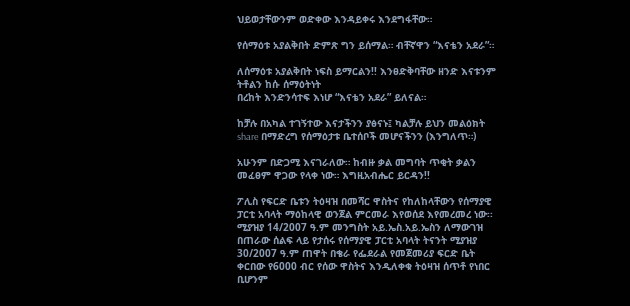ህይወታቸውንም ወድቀው እንዳይቀሩ እንደግፋቸው።

የሰማዕቱ አያልቅበት ድምጽ ግን ይሰማል። ብቸኛዋን “እናቴን አደራ”።

ለሰማዕቱ አያልቅበት ነፍስ ይማርልን!! እንፀድቅባቸው ዘንድ እናቱንም ትቶልን ከሱ ሰማዕትነት
በረከት እንድንሳተፍ እነሆ “እናቴን አደራ” ይለናል።

ከቻሉ በአካል ተገኝተው እናታችንን ያፅናኑ፤ ካልቻሉ ይህን መልዕክት share በማድረግ የሰማዕታቱ ቤተሰቦች መሆናችንን (እንግለጥ።)

አሁንም በድጋሚ እናገራለው። ከብዙ ቃል መግባት ጥቂት ቃልን መፈፀም ዋጋው የላቀ ነው። እግዚአብሔር ይርዳን!!

ፖሊስ የፍርድ ቤቱን ትዕዛዝ በመሻር ዋስትና የከለከላቸውን የሰማያዊ ፓርቲ አባላት ማዕከላዊ ወንጀል ምርመራ እየወሰደ እየመረመረ ነው፡፡ ሚያዝያ 14/2007 ዓ.ም መንግስት አይ.ኤስ.አይ.ኤስን ለማውገዝ በጠራው ሰልፍ ላይ የታሰሩ የሰማያዊ ፓርቲ አባላት ትናንት ሚያዝያ 30/2007 ዓ.ም ጠዋት በቄራ የፌደራል የመጀመሪያ ፍርድ ቤት ቀርበው የ6000 ብር የሰው ዋስትና እንዲለቀቁ ትዕዛዝ ሰጥቶ የነበር ቢሆንም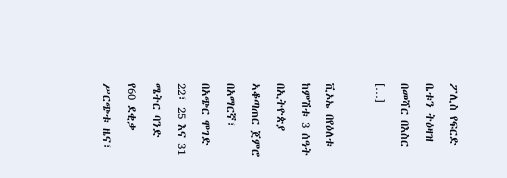ፖሊስ የፍርድ ቤቱን ትዕዛዝ በመሻር በእስር […]

ቪኦኤ በየዕለቱ ከምሽቱ 3 ሰዓት በኢትዮጵያ ኣቆጣጠር ጀምሮ በአማርኛ፣ በአጭር ሞገድ 22፣ 25 እና 31 ሜትር ባንድ የ60 ደቂቃ ሥርጭቱ ዜና፣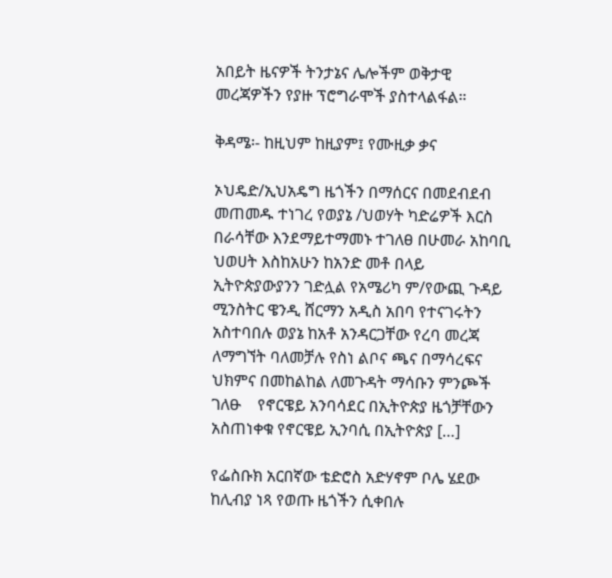አበይት ዜናዎች ትንታኔና ሌሎችም ወቅታዊ መረጃዎችን የያዙ ፕሮግራሞች ያስተላልፋል።

ቅዳሜ፡- ከዚህም ከዚያም፤ የሙዚቃ ቃና

ኦህዴድ/ኢህአዴግ ዜጎችን በማሰርና በመደብደብ መጠመዱ ተነገረ የወያኔ /ህወሃት ካድሬዎች እርስ በራሳቸው እንደማይተማመኑ ተገለፀ በሁመራ አከባቢ ህወሀት እስከአሁን ከአንድ መቶ በላይ ኢትዮጵያውያንን ገድሏል የአሜሪካ ም/የውጪ ጉዳይ ሚንስትር ዌንዲ ሸርማን አዲስ አበባ የተናገሩትን አስተባበሉ ወያኔ ከአቶ አንዳርጋቸው የረባ መረጃ ለማግኘት ባለመቻሉ የስነ ልቦና ጫና በማሳረፍና ህክምና በመከልከል ለመጉዳት ማሳቡን ምንጮች ገለፁ    የኖርዌይ አንባሳደር በኢትዮጵያ ዜጎቻቸውን አስጠነቀቁ የኖርዌይ ኢንባሲ በኢትዮጵያ […]

የፌስቡክ አርበኛው ቴድሮስ አድሃኖም ቦሌ ሄደው ከሊብያ ነጻ የወጡ ዜጎችን ሲቀበሉ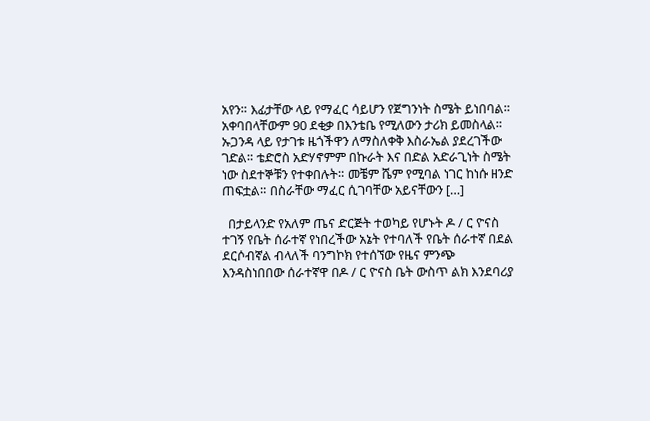አየን። እፊታቸው ላይ የማፈር ሳይሆን የጀግንነት ስሜት ይነበባል። አቀባበላቸውም 90 ደቂቃ በእንቴቤ የሚለውን ታሪክ ይመስላል። ኡጋንዳ ላይ የታገቱ ዜጎችዋን ለማስለቀቅ እስራኤል ያደረገችው ገድል። ቴድሮስ አድሃኖምም በኩራት እና በድል አድራጊነት ስሜት ነው ስደተኞቹን የተቀበሉት። መቼም ሼም የሚባል ነገር ከነሱ ዘንድ ጠፍቷል። በስራቸው ማፈር ሲገባቸው አይናቸውን […]

  በታይላንድ የአለም ጤና ድርጅት ተወካይ የሆኑት ዶ / ር ዮናስ ተገኝ የቤት ሰራተኛ የነበረችው አኔት የተባለች የቤት ሰራተኛ በደል ደርሶብኛል ብላለች ባንግኮክ የተሰኘው የዜና ምንጭ እንዳስነበበው ሰራተኛዋ በዶ / ር ዮናስ ቤት ውስጥ ልክ እንደባሪያ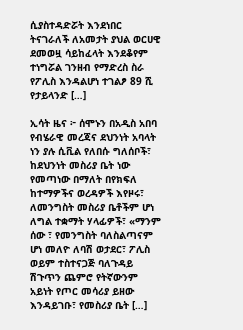ሲያስተዳድሯት እንደነበር ትናገራለች ለአመታት ያህል ወርሀዊ ደመወዟ ሳይከፈላት እንደቆየም ተነግሯል ገንዘብ የማድረስ ስራ የፖሊስ እንዳልሆነ ተገልፆ 89 ሺ የታይላንድ […]

ኢሳት ዜና ፦ ሰሞኑን በአዲስ አበባ የብሄራዊ መረጃና ደህንነት አባላት ነን ያሉ ሲቪል የለበሱ ግለሰቦች፣ ከደህንነት መስሪያ ቤት ነው የመጣነው በማለት በየክፍለ ከተማዎችና ወረዳዎች እየዞሩ፣ ለመንግስት መስሪያ ቤቶችም ሆነ ለግል ተቋማት ሃላፊዎች፣ «ማንም ሰው ፣ የመንግስት ባለስልጣናም ሆነ መለዮ ለባሽ ወታደር፣ ፖሊስ ወይም ተስተናጋጅ ባለጉዳይ ሽጉጥን ጨምሮ የትኛውንም አይነት የጦር መሳሪያ ይዘው እንዳይገቡ፣ የመስሪያ ቤት […]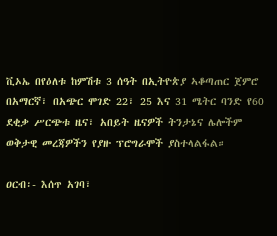ቪኦኤ በየዕለቱ ከምሽቱ 3 ሰዓት በኢትዮጵያ ኣቆጣጠር ጀምሮ በአማርኛ፣ በአጭር ሞገድ 22፣ 25 እና 31 ሜትር ባንድ የ60 ደቂቃ ሥርጭቱ ዜና፣ አበይት ዜናዎች ትንታኔና ሌሎችም ወቅታዊ መረጃዎችን የያዙ ፕሮግራሞች ያስተላልፋል።

ዐርብ፡- እሰጥ አገባ፣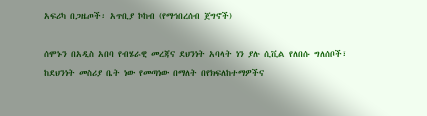አፍሪካ በጋዜጦች፡ አጥቢያ ኮከብ (የማኅበረሰብ ጀግኖች)

ሰሞኑን በአዲስ አበባ የብሄራዊ መረጃና ደህንነት አባላት ነን ያሉ ሲቪል የለበሱ ግለሰቦች፣ ከደህንነት መስሪያ ቤት ነው የመጣነው በማለት በየክፍለከተማዎችና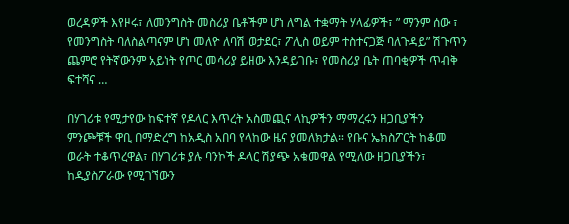ወረዳዎች እየዞሩ፣ ለመንግስት መስሪያ ቤቶችም ሆነ ለግል ተቋማት ሃላፊዎች፣ ” ማንም ሰው ፣ የመንግስት ባለስልጣናም ሆነ መለዮ ለባሽ ወታደር፣ ፖሊስ ወይም ተስተናጋጅ ባለጉዳይ” ሽጉጥን ጨምሮ የትኛውንም አይነት የጦር መሳሪያ ይዘው እንዳይገቡ፣ የመስሪያ ቤት ጠባቂዎች ጥብቅ ፍተሻና …

በሃገሪቱ የሚታየው ከፍተኛ የዶላር እጥረት አስመጪና ላኪዎችን ማማረሩን ዘጋቢያችን ምንጮቹች ዋቢ በማድረግ ከአዲስ አበባ የላከው ዜና ያመለክታል። የቡና ኤክስፖርት ከቆመ ወራት ተቆጥረዋል፣ በሃገሪቱ ያሉ ባንኮች ዶላር ሽያጭ አቁመዋል የሚለው ዘጋቢያችን፣ ከዲያስፖራው የሚገኘውን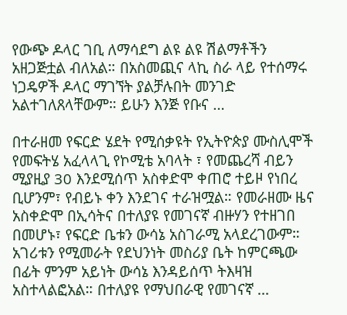የውጭ ዶላር ገቢ ለማሳደግ ልዩ ልዩ ሽልማቶችን አዘጋጅቷል ብለአል። በአስመጪና ላኪ ስራ ላይ የተሰማሩ ነጋዴዎች ዶላር ማገኘት ያልቻሉበት መንገድ አልተገለጸላቸውም። ይሁን እንጅ የቡና …

በተራዘመ የፍርድ ሄደት የሚሰቃዩት የኢትዮጵያ ሙስሊሞች የመፍትሄ አፈላላጊ የኮሚቴ አባላት ፣ የመጨረሻ ብይን ሚያዚያ 30 እንደሚሰጥ አስቀድሞ ቀጠሮ ተይዞ የነበረ ቢሆንም፣ የብይኑ ቀን እንደገና ተራዝሟል። የመራዘሙ ዜና አስቀድሞ በኢሳትና በተለያዩ የመገናኛ ብዙሃን የተዘገበ በመሆኑ፣ የፍርድ ቤቱን ውሳኔ አስገራሚ አላደረገውም። አገሪቱን የሚመራት የደህንነት መስሪያ ቤት ከምርጫው በፊት ምንም አይነት ውሳኔ እንዳይሰጥ ትእዛዝ አስተላልፎአል። በተለያዩ የማህበራዊ የመገናኛ …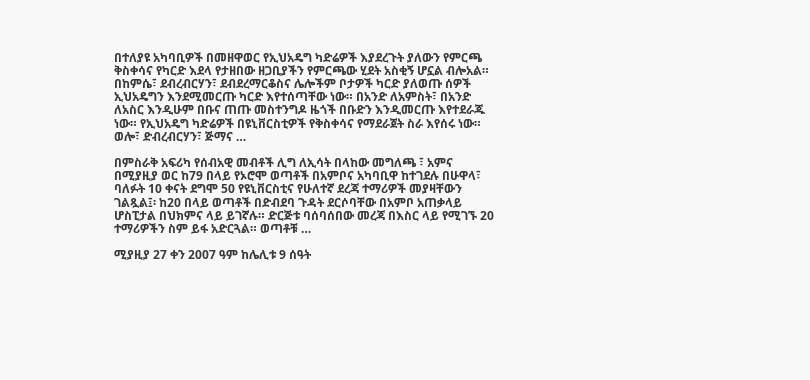በተለያዩ አካባቢዎች በመዘዋወር የኢህአዴግ ካድሬዎች እያደረጉት ያለውን የምርጫ ቅስቀሳና የካርድ እደላ የታዘበው ዘጋቢያችን የምርጫው ሂደት አስቂኝ ሆኗል ብሎአል። በከምሴ፣ ደብረብርሃን፣ ደብደረማርቆስና ሌሎችም ቦታዎች ካርድ ያለወጡ ሰዎች ኢህአዴግን እንደሚመርጡ ካርድ እየተሰጣቸው ነው። በአንድ ለአምስት፣ በአንድ ለአስር እንዲሁም በቡና ጠጡ መስተንግዶ ዜጎች በቡድን እንዲመርጡ እየተደራጁ ነው። የኢህአዴግ ካድሬዎች በዩኒቨርስቲዎች የቅስቀሳና የማደራጀት ስራ እየሰሩ ነው። ወሎ፣ ድብረብርሃን፣ ጅማና …

በምስራቅ አፍሪካ የሰብአዊ መብቶች ሊግ ለኢሳት በላከው መግለጫ ፣ አምና በሚያዚያ ወር ከ79 በላይ የኦሮሞ ወጣቶች በአምቦና አካባቢዋ ከተገደሉ በሁዋላ፣ ባለፉት 10 ቀናት ደግሞ 50 የዩኒቨርስቲና የሁለተኛ ደረጃ ተማሪዎች መያዛቸውን ገልጿል፤፡ ከ20 በላይ ወጣቶች በድብደባ ጉዳት ደርሶባቸው በአምቦ አጠቃላይ ሆስፒታል በህክምና ላይ ይገኛሉ። ድርጅቱ ባሰባሰበው መረጃ በእስር ላይ የሚገኙ 20 ተማሪዎችን ስም ይፋ አድርጓል። ወጣቶቹ …

ሚያዚያ 27 ቀን 2007 ዓም ከሌሊቱ 9 ሰዓት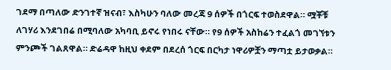ገደማ በጣለው ድንገተኛ ዝናብ፣ እስካሁን ባለው መረጃ 9 ሰዎች በጎርፍ ተወስደዋል። ሟቾቹ ለገሃሪ እንደገበሬ በሚባለው አካባቢ ይኖሩ የነበሩ ናቸው። የ9 ሰዎች አስከሬን ተፈልጎ መገኘቱን ምንጮች ገልጸዋል። ድሬዳዋ ከዚህ ቀደም በደረሰ ጎርፍ በርካታ ነዋሪዎቿን ማጣቷ ይታወቃል።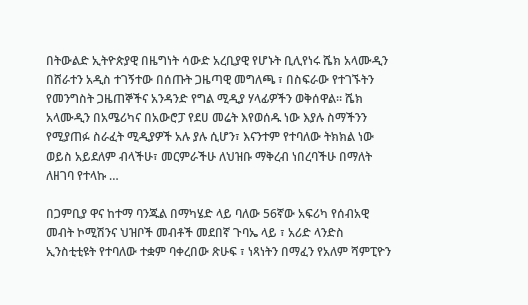በትውልድ ኢትዮጵያዊ በዜግነት ሳውድ አረቢያዊ የሆኑት ቢሊየነሩ ሼክ አላሙዲን በሸራተን አዲስ ተገኝተው በሰጡት ጋዜጣዊ መግለጫ ፣ በስፍራው የተገኙትን የመንግስት ጋዜጠኞችና አንዳንድ የግል ሚዲያ ሃላፊዎችን ወቅሰዋል። ሼክ አላሙዲን በአሜሪካና በአውሮፓ የደሀ መሬት እየወሰዱ ነው እያሉ ስማችንን የሚያጠፉ ስራፈት ሚዲያዎች አሉ ያሉ ሲሆን፣ እናንተም የተባለው ትክክል ነው ወይስ አይደለም ብላችሁ፣ መርምራችሁ ለህዝቡ ማቅረብ ነበረባችሁ በማለት ለዘገባ የተላኩ …

በጋምቢያ ዋና ከተማ ባንጁል በማካሄድ ላይ ባለው 56ኛው አፍሪካ የሰብአዊ መብት ኮሚሽንና ህዝቦች መብቶች መደበኛ ጉባኤ ላይ ፣ አሪድ ላንድስ ኢንስቲቲዩት የተባለው ተቋም ባቀረበው ጽሁፍ ፣ ነጻነትን በማፈን የአለም ሻምፒዮን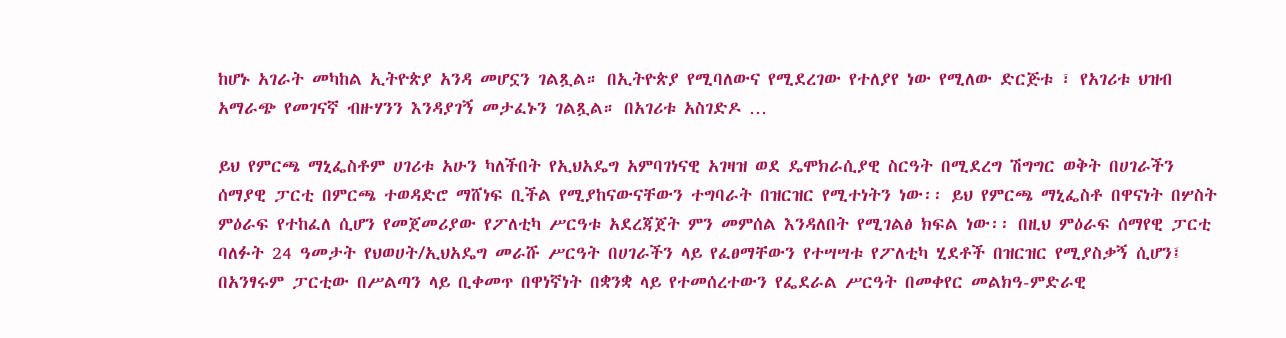ከሆኑ አገራት መካከል ኢትዮጵያ አንዳ መሆኗን ገልጿል። በኢትዮጵያ የሚባለውና የሚደረገው የተለያየ ነው የሚለው ድርጅቱ ፣ የአገሪቱ ህዝብ አማራጭ የመገናኛ ብዙሃንን እንዳያገኝ መታፈኑን ገልጿል። በአገሪቱ አስገድዶ …

ይህ የምርጫ ማኒፌስቶም ሀገሪቱ አሁን ካለችበት የኢህአዴግ አምባገነናዊ አገዛዝ ወደ ዴሞክራሲያዊ ስርዓት በሚደረግ ሽግግር ወቅት በሀገራችን ሰማያዊ ፓርቲ በምርጫ ተወዳድሮ ማሸነፍ ቢችል የሚያከናውናቸውን ተግባራት በዝርዝር የሚተነትን ነው፡፡ ይህ የምርጫ ማኒፌስቶ በዋናነት በሦስት ምዕራፍ የተከፈለ ሲሆን የመጀመሪያው የፖለቲካ ሥርዓቱ አደረጃጀት ምን መምሰል እንዳለበት የሚገልፅ ክፍል ነው፡፡ በዚህ ምዕራፍ ሰማየዊ ፓርቲ ባለፉት 24 ዓመታት የህወሀት/ኢህአዴግ መራሹ ሥርዓት በሀገራችን ላይ የፈፀማቸውን የተሣሣቱ የፖለቲካ ሂደቶች በዝርዝር የሚያስቃኝ ሲሆን፤ በአንፃሩም ፓርቲው በሥልጣን ላይ ቢቀመጥ በዋነኛነት በቋንቋ ላይ የተመሰረተውን የፌደራል ሥርዓት በመቀየር መልክዓ-ምድራዊ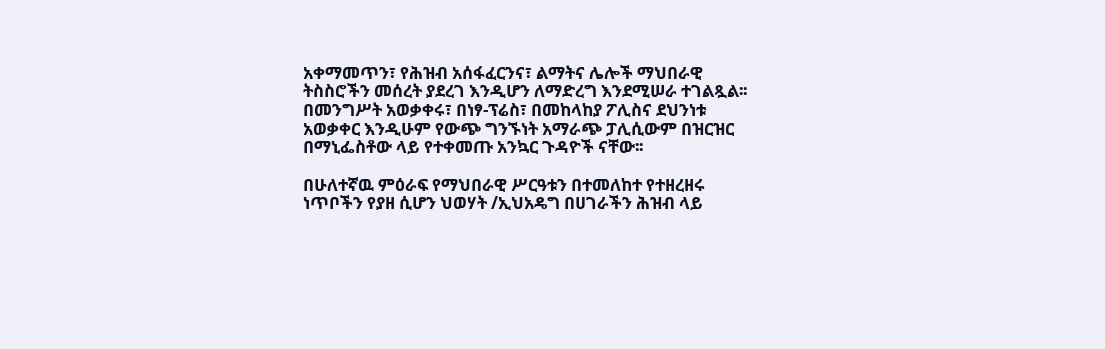አቀማመጥን፣ የሕዝብ አሰፋፈርንና፣ ልማትና ሌሎች ማህበራዊ ትስስሮችን መሰረት ያደረገ እንዲሆን ለማድረግ እንደሚሠራ ተገልጿል፡፡ በመንግሥት አወቃቀሩ፣ በነፃ-ፕሬስ፣ በመከላከያ ፖሊስና ደህንነቱ አወቃቀር እንዲሁም የውጭ ግንኙነት አማራጭ ፓሊሲውም በዝርዝር በማኒፌስቶው ላይ የተቀመጡ አንኳር ጉዳዮች ናቸው፡፡

በሁለተኛዉ ምዕራፍ የማህበራዊ ሥርዓቱን በተመለከተ የተዘረዘሩ ነጥቦችን የያዘ ሲሆን ህወሃት /ኢህአዴግ በሀገራችን ሕዝብ ላይ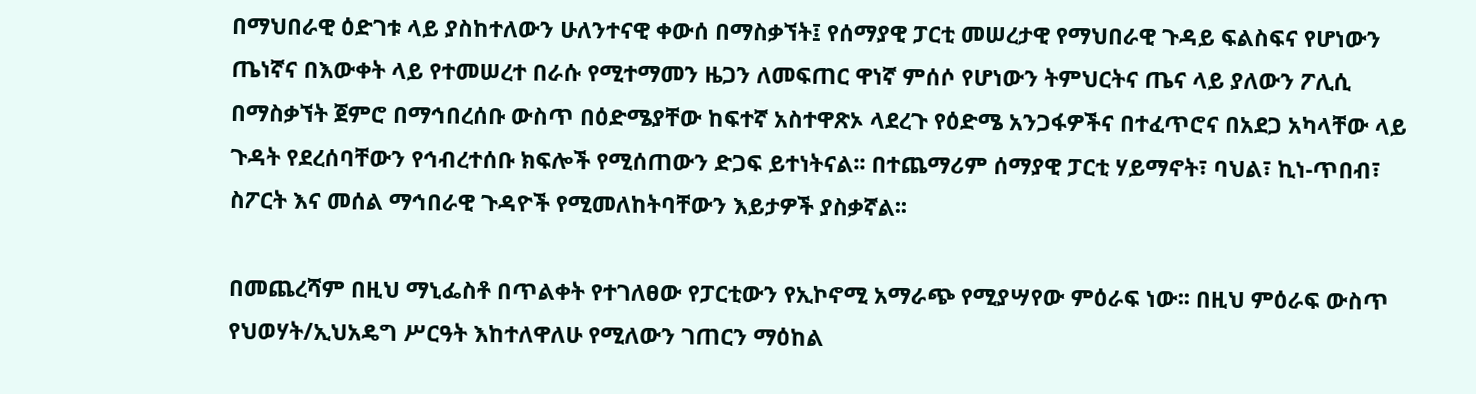በማህበራዊ ዕድገቱ ላይ ያስከተለውን ሁለንተናዊ ቀውሰ በማስቃኘት፤ የሰማያዊ ፓርቲ መሠረታዊ የማህበራዊ ጉዳይ ፍልስፍና የሆነውን ጤነኛና በእውቀት ላይ የተመሠረተ በራሱ የሚተማመን ዜጋን ለመፍጠር ዋነኛ ምሰሶ የሆነውን ትምህርትና ጤና ላይ ያለውን ፖሊሲ በማስቃኘት ጀምሮ በማኅበረሰቡ ውስጥ በዕድሜያቸው ከፍተኛ አስተዋጽኦ ላደረጉ የዕድሜ አንጋፋዎችና በተፈጥሮና በአደጋ አካላቸው ላይ ጉዳት የደረሰባቸውን የኅብረተሰቡ ክፍሎች የሚሰጠውን ድጋፍ ይተነትናል፡፡ በተጨማሪም ሰማያዊ ፓርቲ ሃይማኖት፣ ባህል፣ ኪነ-ጥበብ፣ ስፖርት እና መሰል ማኅበራዊ ጉዳዮች የሚመለከትባቸውን እይታዎች ያስቃኛል፡፡

በመጨረሻም በዚህ ማኒፌስቶ በጥልቀት የተገለፀው የፓርቲውን የኢኮኖሚ አማራጭ የሚያሣየው ምዕራፍ ነው፡፡ በዚህ ምዕራፍ ውስጥ የህወሃት/ኢህአዴግ ሥርዓት እከተለዋለሁ የሚለውን ገጠርን ማዕከል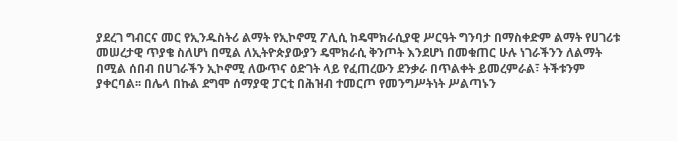ያደረገ ግብርና መር የኢንዱስትሪ ልማት የኢኮኖሚ ፖሊሲ ከዴሞክራሲያዊ ሥርዓት ግንባታ በማስቀድም ልማት የሀገሪቱ መሠረታዊ ጥያቄ ስለሆነ በሚል ለኢትዮጵያውያን ዴሞክራሲ ቅንጦት እንደሆነ በመቁጠር ሁሉ ነገራችንን ለልማት በሚል ሰበብ በሀገራችን ኢኮኖሚ ለውጥና ዕድገት ላይ የፈጠረውን ደንቃራ በጥልቀት ይመረምራል፣ ትችቱንም ያቀርባል፡፡ በሌላ በኩል ደግሞ ሰማያዊ ፓርቲ በሕዝብ ተመርጦ የመንግሥትነት ሥልጣኑን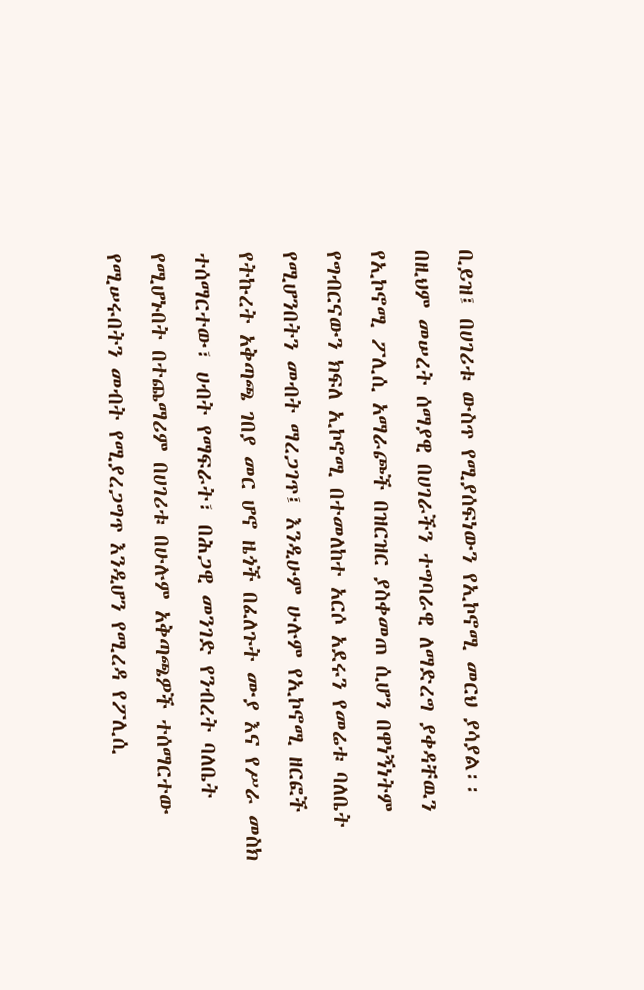ቢይዝ፤ በሀገሪቱ ውስጥ የሚያሰፍነውን የኢኮኖሚ መርህ ያሳያል፡፡ በዚህም መሠረት ሰማያዊ በሀገራችን ተግባራዊ ለማድረግ ያቀዳቸዉን የኢኮኖሚ ፖሊሲ አማራጮች በዝርዝር ያስቀመጠ ሲሆን በዋነኝነትም የግብርናውን ክፍለ ኢኮኖሚ በተመለከተ አርሶ አደሩን የመሬቱ ባለቤት የሚሆንበትን መብት ማረጋገጥ፤ እንዲሁም ሁሉም የኢኮኖሚ ዘርፎች የትኩረት አቅጣጫ ገበያ መር ሆኖ ዜጎች በፈለጉት ሙያ እና የሥራ መስክ ተሰማርተው፣ ሀብት የማፍራት፣ በሕጋዊ መንገድ የንብረት ባለቤት የሚሆኑበት በተጨማሪም በሀገሪቱ በሁሉም አቅጣጫዎች ተሰማርተው የሚሠሩበትን መብት የሚያረጋግጥ እንዲሆን የሚረዳ የፖሊሲ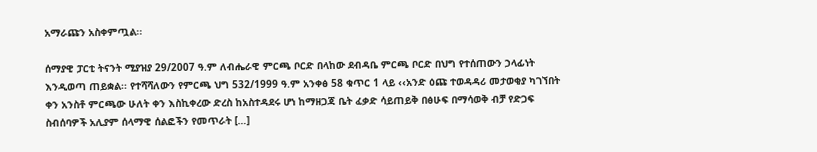አማራጩን አስቀምጧል፡፡

ሰማያዊ ፓርቲ ትናንት ሚያዝያ 29/2007 ዓ.ም ለብሔራዊ ምርጫ ቦርድ በላከው ደብዳቤ ምርጫ ቦርድ በህግ የተሰጠውን ኃላፊነት እንዲወጣ ጠይቋል፡፡ የተሻሻለውን የምርጫ ህግ 532/1999 ዓ.ም አንቀፅ 58 ቁጥር 1 ላይ ‹‹አንድ ዕጩ ተወዳዳሪ መታወቂያ ካገኘበት ቀን አንስቶ ምርጫው ሁለት ቀን እስኪቀረው ድረስ ከአስተዳደሩ ሆነ ከማዘጋጃ ቤት ፈቃድ ሳይጠይቅ በፅሁፍ በማሳወቅ ብቻ የድጋፍ ስብሰባዎች አሊያም ሰላማዊ ሰልፎችን የመጥራት […]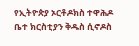የኢትዮጵያ ኦርቶዶክስ ተዋሕዶ ቤተ ክርስቲያን ቅዱስ ሲኖዶስ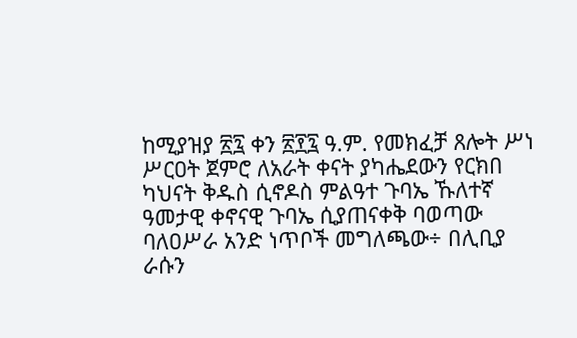ከሚያዝያ ፳፯ ቀን ፳፻፯ ዓ.ም. የመክፈቻ ጸሎት ሥነ ሥርዐት ጀምሮ ለአራት ቀናት ያካሔደውን የርክበ ካህናት ቅዱስ ሲኖዶስ ምልዓተ ጉባኤ ኹለተኛ ዓመታዊ ቀኖናዊ ጉባኤ ሲያጠናቀቅ ባወጣው ባለዐሥራ አንድ ነጥቦች መግለጫው÷ በሊቢያ ራሱን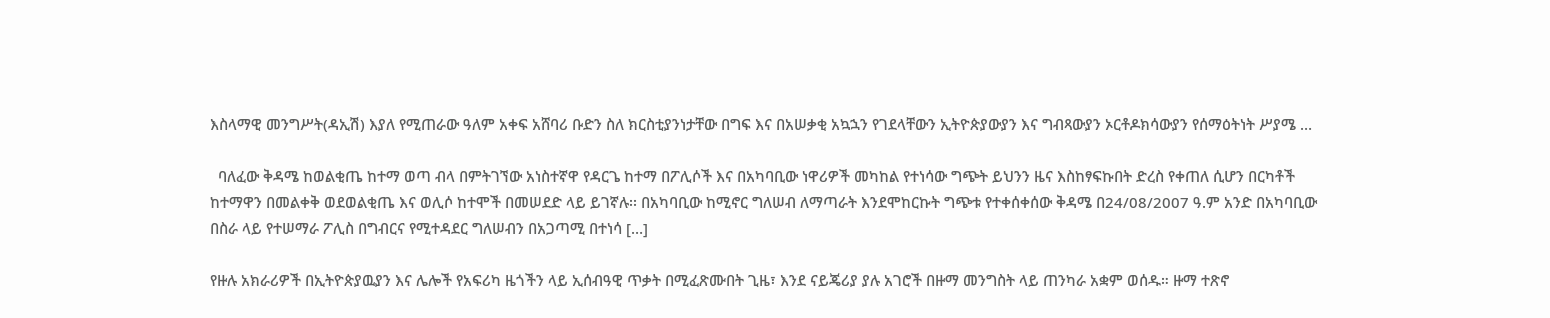እስላማዊ መንግሥት(ዳኢሽ) እያለ የሚጠራው ዓለም አቀፍ አሸባሪ ቡድን ስለ ክርስቲያንነታቸው በግፍ እና በአሠቃቂ አኳኋን የገደላቸውን ኢትዮጵያውያን እና ግብጻውያን ኦርቶዶክሳውያን የሰማዕትነት ሥያሜ …

  ባለፈው ቅዳሜ ከወልቂጤ ከተማ ወጣ ብላ በምትገኘው አነስተኛዋ የዳርጌ ከተማ በፖሊሶች እና በአካባቢው ነዋሪዎች መካከል የተነሳው ግጭት ይህንን ዜና እስከፃፍኩበት ድረስ የቀጠለ ሲሆን በርካቶች ከተማዋን በመልቀቅ ወደወልቂጤ እና ወሊሶ ከተሞች በመሠደድ ላይ ይገኛሉ፡፡ በአካባቢው ከሚኖር ግለሠብ ለማጣራት እንደሞከርኩት ግጭቱ የተቀሰቀሰው ቅዳሜ በ24/08/2007 ዓ.ም አንድ በአካባቢው በስራ ላይ የተሠማራ ፖሊስ በግብርና የሚተዳደር ግለሠብን በአጋጣሚ በተነሳ […]

የዙሉ አክራሪዎች በኢትዮጵያዉያን እና ሌሎች የአፍሪካ ዜጎችን ላይ ኢሰብዓዊ ጥቃት በሚፈጽሙበት ጊዜ፣ እንደ ናይጄሪያ ያሉ አገሮች በዙማ መንግስት ላይ ጠንካራ አቋም ወሰዱ። ዙማ ተጽኖ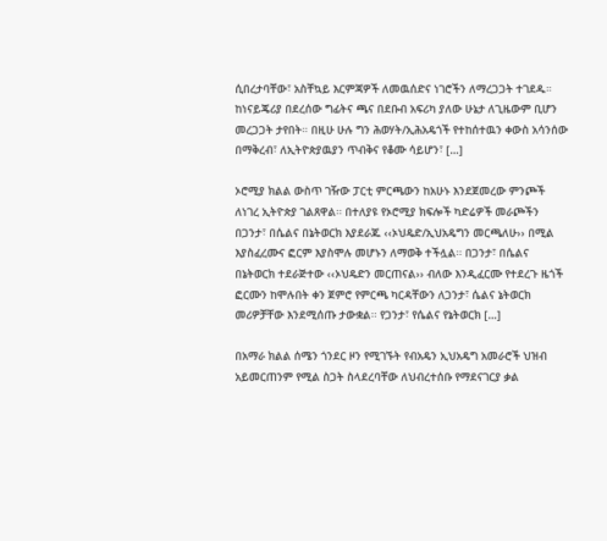ሲበረታባቸው፣ አስቸኳይ እርምጃዎች ለመዉሰድና ነገሮችን ለማረጋጋት ተገደዱ። ከነናይጄሪያ በደረሰው ግፊትና ጫና በደቡብ አፍሪካ ያለው ሁኔታ ለጊዜውም ቢሆን መረጋጋት ታየበት። በዚሁ ሁሉ ግን ሕወሃት/ኢሕአዴጎች የተከሰተዉን ቀውስ አሳንሰው በማቅረብ፣ ለኢትዮጵያዉያን ጥብቅና የቆሙ ሳይሆን፣ […]

ኦሮሚያ ክልል ውስጥ ገዥው ፓርቲ ምርጫውን ከአሁኑ እንደጀመረው ምንጮች ለነገረ ኢትዮጵያ ገልጸዋል፡፡ በተለያዩ የኦሮሚያ ክፍሎች ካድሬዎች መራጮችን በጋንታ፣ በሴልና በኔትወርክ እያደራጁ ‹‹ኦህዴድ/ኢህአዴግን መርጫለሁ›› በሚል እያስፈረሙና ፎርም እያስሞሉ መሆኑን ለማወቅ ተችሏል፡፡ በጋንታ፣ በሴልና በኔትወርክ ተደራጅተው ‹‹ኦህዴድን መርጠናል›› ብለው እንዲፈርሙ የተደረጉ ዜጎች ፎርሙን ከሞሉበት ቀን ጀምሮ የምርጫ ካርዳቸውን ለጋንታ፣ ሴልና ኔትወርክ መሪዎቻቸው እንደሚሰጡ ታውቋል፡፡ የጋንታ፣ የሴልና የኔትወርክ […]

በአማራ ክልል ሰሜን ጎንደር ዞን የሚገኙት የብአዴን ኢህአዴግ አመራሮች ህዝብ አይመርጠንም የሚል ስጋት ስላደረባቸው ለህብረተሰቡ የማደናገርያ ቃል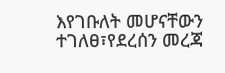እየገቡለት መሆናቸውን ተገለፀ፣የደረሰን መረጃ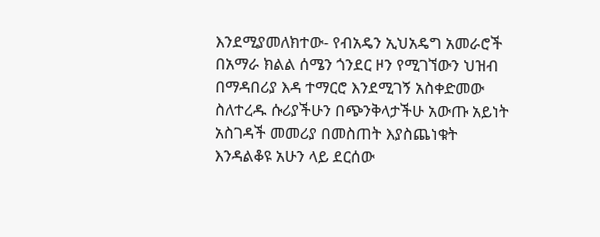እንደሚያመለክተው- የብአዴን ኢህአዴግ አመራሮች በአማራ ክልል ሰሜን ጎንደር ዞን የሚገኘውን ህዝብ በማዳበሪያ እዳ ተማርሮ እንደሚገኝ አስቀድመው ስለተረዱ ሱሪያችሁን በጭንቅላታችሁ አውጡ አይነት አስገዳች መመሪያ በመስጠት እያስጨነቁት እንዳልቆዩ አሁን ላይ ደርሰው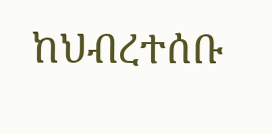ከህብረተሰቡ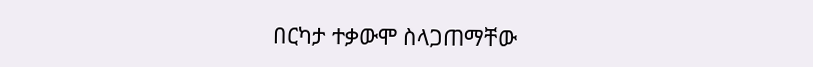በርካታ ተቃውሞ ስላጋጠማቸው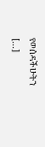የወሰዳችሁትን […]